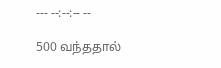--- --:--:-- --

500 வந்ததால்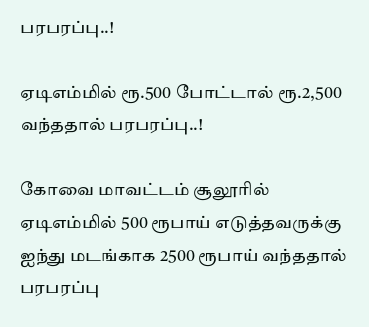பரபரப்பு..!

ஏடிஎம்மில் ரூ.500 போட்டால் ரூ.2,500 வந்ததால் பரபரப்பு..!

கோவை மாவட்டம் சூலூரில் ஏடிஎம்மில் 500 ரூபாய் எடுத்தவருக்கு ஐந்து மடங்காக 2500 ரூபாய் வந்ததால் பரபரப்பு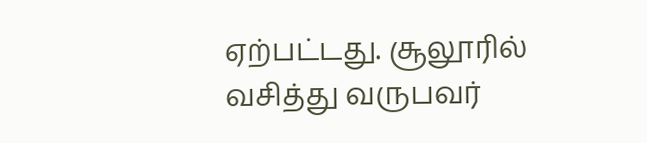ஏற்பட்டது. சூலூரில் வசித்து வருபவர்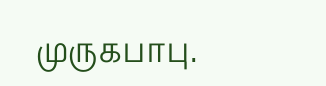முருகபாபு.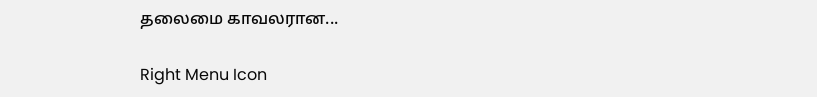தலைமை காவலரான...

Right Menu Icon